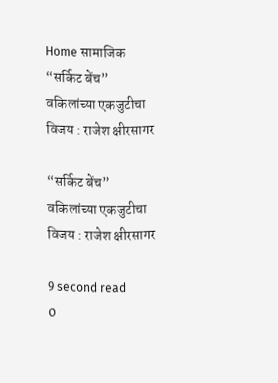Home सामाजिक “सर्किट बेंच” वकिलांच्या एकजुटीचा विजय : राजेश क्षीरसागर

“सर्किट बेंच” वकिलांच्या एकजुटीचा विजय : राजेश क्षीरसागर

9 second read
0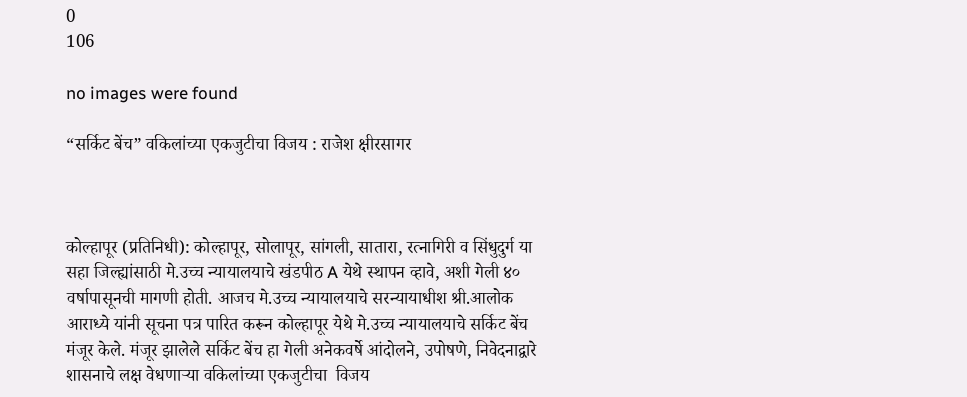0
106

no images were found

“सर्किट बेंच” वकिलांच्या एकजुटीचा विजय : राजेश क्षीरसागर



कोल्हापूर (प्रतिनिधी): कोल्हापूर, सोलापूर, सांगली, सातारा, रत्नागिरी व सिंधुदुर्ग या सहा जिल्ह्यांसाठी मे.उच्च न्यायालयाचे खंडपीठ A येथे स्थापन व्हावे, अशी गेली ४० वर्षापासूनची मागणी होती. आजच मे.उच्च न्यायालयाचे सरन्यायाधीश श्री.आलोक आराध्ये यांनी सूचना पत्र पारित करून कोल्हापूर येथे मे.उच्च न्यायालयाचे सर्किट बेंच मंजूर केले. मंजूर झालेले सर्किट बेंच हा गेली अनेकवर्षे आंदोलने, उपोषणे, निवेदनाद्वारे शासनाचे लक्ष वेधणाऱ्या वकिलांच्या एकजुटीचा  विजय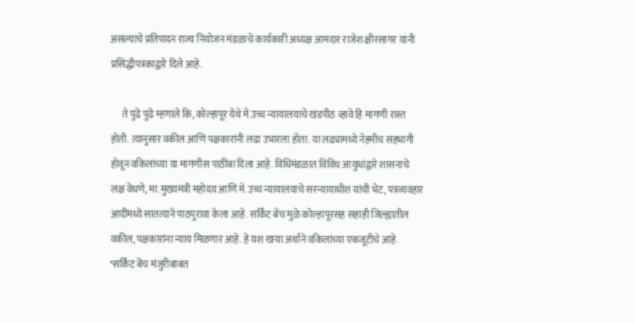असल्याचे प्रतिपादन राज्य नियोजन मंडळाचे कार्यकारी अध्यक्ष आमदार राजेश क्षीरसागर यांनी प्रसिद्धीपत्रकाद्वारे दिले आहे.

      ते पुढे पुढे म्हणाले कि, कोल्हापूर येथे मे.उच्च न्यायालयाचे खंडपीठ व्हावे हि मागणी रास्त होती. त्यानुसार वकील आणि पक्षकारांनी लढा उभारला होता. या लढ्यामध्ये नेहमीच सहभागी होवून वकिलांच्या या मागणीस पाठींबा दिला आहे. विधिमंडळात विविध आयुधांद्वारे शासनाचे लक्ष वेधणे, मा.मुख्यमंत्री महोदय आणि मे.उच्च न्यायालयाचे सरन्यायाधीश यांची भेट, पत्रव्यवहार आदींमध्ये सातत्याने पाठपुरावा केला आहे. सर्किट बेंच मुळे कोल्हापूरसह सहाही जिल्ह्यातील वकील, पक्षकारांना न्याय मिळणार आहे. हे यश खऱ्या अर्थाने वकिलांच्या एकजूटीचे आहे. *सर्किट बेंच मंजुरीबाबत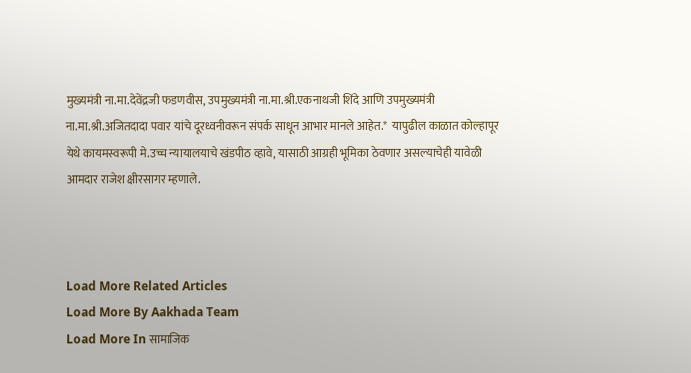मुख्यमंत्री ना.मा.देवेंद्रजी फडणवीस, उपमुख्यमंत्री ना.मा.श्री.एकनाथजी शिंदे आणि उपमुख्यमंत्री ना.मा.श्री.अजितदादा पवार यांचे दूरध्वनीवरून संपर्क साधून आभार मानले आहेत.*  यापुढील काळात कोल्हापूर येथे कायमस्वरूपी मे.उच्च न्यायालयाचे खंडपीठ व्हावे, यासाठी आग्रही भूमिका ठेवणार असल्याचेही यावेळी आमदार राजेश क्षीरसागर म्हणाले.



Load More Related Articles
Load More By Aakhada Team
Load More In सामाजिक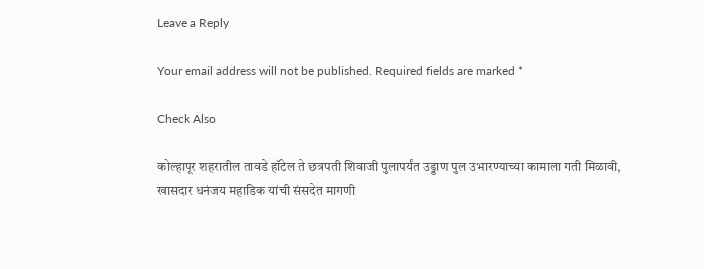Leave a Reply

Your email address will not be published. Required fields are marked *

Check Also

कोल्हापूर शहरातील तावडे हॉटेल ते छत्रपती शिवाजी पुलापर्यंत उड्डाण पुल उभारण्याच्या कामाला गती मिळावी, खासदार धनंजय महाडिक यांची संसदेत मागणी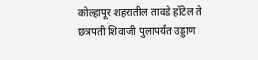कोल्हापूर शहरातील तावडे हॉटेल ते छत्रपती शिवाजी पुलापर्यंत उड्डाण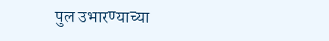पुल उभारण्याच्या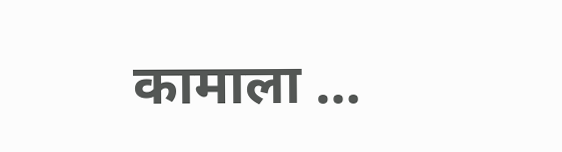कामाला …